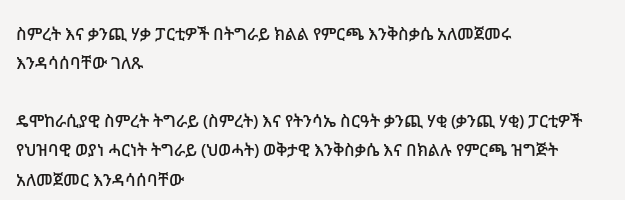ስምረት እና ቃንጪ ሃቃ ፓርቲዎች በትግራይ ክልል የምርጫ እንቅስቃሴ አለመጀመሩ እንዳሳሰባቸው ገለጹ

ዴሞከራሲያዊ ስምረት ትግራይ (ስምረት) እና የትንሳኤ ስርዓት ቃንጪ ሃቂ (ቃንጪ ሃቂ) ፓርቲዎች የህዝባዊ ወያነ ሓርነት ትግራይ (ህወሓት) ወቅታዊ እንቅስቃሴ እና በክልሉ የምርጫ ዝግጅት አለመጀመር እንዳሳሰባቸው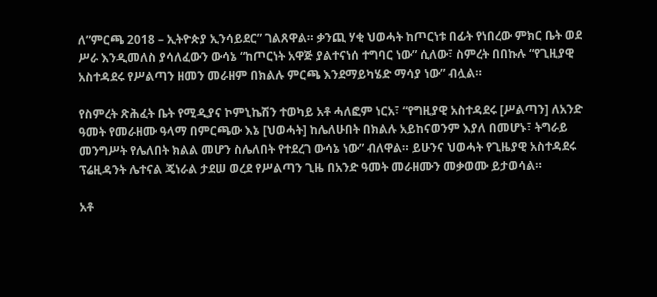ለ”ምርጫ 2018 – ኢትዮጵያ ኢንሳይደር” ገልጸዋል። ቃንጪ ሃቂ ህወሓት ከጦርነቱ በፊት የነበረው ምክር ቤት ወደ ሥራ እንዲመለስ ያሳለፈውን ውሳኔ “ከጦርነት አዋጅ ያልተናነሰ ተግባር ነው” ሲለው፣ ስምረት በበኩሉ “የጊዚያዊ አስተዳደሩ የሥልጣን ዘመን መራዘም በክልሉ ምርጫ እንደማይካሄድ ማሳያ ነው” ብሏል።

የስምረት ጽሕፈት ቤት የሚዲያና ኮምኒኬሽን ተወካይ አቶ ሓለፎም ነርአ፣ “የግዚያዊ አስተዳደሩ [ሥልጣን] ለአንድ ዓመት የመራዘሙ ዓላማ በምርጫው እኔ [ህወሓት] ከሌለሁበት በክልሉ አይከናወንም እያለ በመሆኑ፣ ትግራይ መንግሥት የሌለበት ክልል መሆን ስሌለበት የተደረገ ውሳኔ ነው” ብለዋል። ይሁንና ህወሓት የጊዜያዊ አስተዳደሩ ፕሬዚዳንት ሌተናል ጄነራል ታደሠ ወረደ የሥልጣን ጊዜ በአንድ ዓመት መራዘሙን መቃወሙ ይታወሳል።

አቶ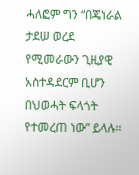ሓለፎም ግን “በጄነራል ታደሠ ወረደ የሚመራውን ጊዚያዊ አስተዳደርም ቢሆን በህወሓት ፍላጎት የተመረጠ ነው” ይላሉ።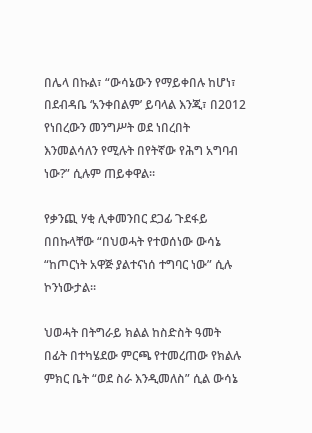በሌላ በኩል፣ “ውሳኔውን የማይቀበሉ ከሆነ፣ በደብዳቤ ‘አንቀበልም’ ይባላል እንጂ፣ በ2012 የነበረውን መንግሥት ወደ ነበረበት እንመልሳለን የሚሉት በየትኛው የሕግ አግባብ ነው?” ሲሉም ጠይቀዋል።

የቃንጪ ሃቂ ሊቀመንበር ደጋፊ ጉደፋይ በበኩላቸው “በህወሓት የተወሰነው ውሳኔ “ከጦርነት አዋጅ ያልተናነሰ ተግባር ነው” ሲሉ ኮንነውታል።

ህወሓት በትግራይ ክልል ከስድስት ዓመት በፊት በተካሄደው ምርጫ የተመረጠው የክልሉ ምክር ቤት “ወደ ስራ እንዲመለስ” ሲል ውሳኔ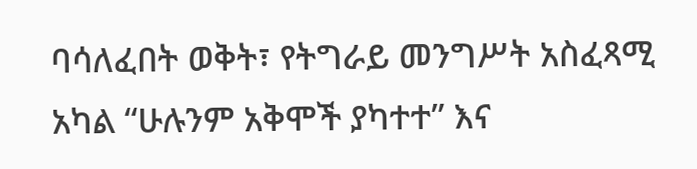ባሳለፈበት ወቅት፣ የትግራይ መንግሥት አስፈጻሚ አካል “ሁሉንም አቅሞች ያካተተ” እና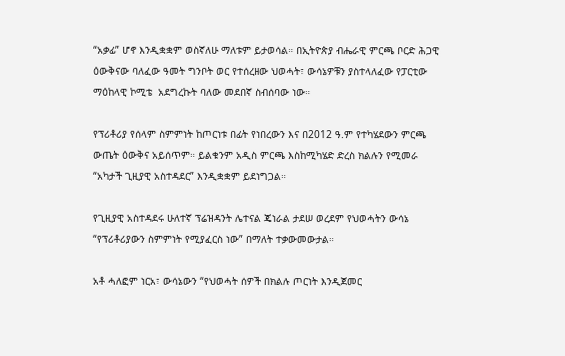“አቃፊ” ሆኖ እንዲቋቋም ወስኛለሁ ማለቱም ይታወሳል። በኢትዮጵያ ብሔራዊ ምርጫ ቦርድ ሕጋዊ ዕውቅናው ባለፈው ዓመት ግንቦት ወር የተሰረዘው ህወሓት፣ ውሳኔዎቹን ያስተላለፈው የፓርቲው ማዕከላዊ ኮሚቴ  አደግረኩት ባለው መደበኛ ስብሰባው ነው።

የፕሪቶሪያ የሰላም ስምምነት ከጦርነቱ በፊት የነበረውን እና በ2012 ዓ.ም የተካሄደውን ምርጫ ውጤት ዕውቅና አይሰጥም። ይልቁንም አዲስ ምርጫ እስከሚካሄድ ድረስ ክልሉን የሚመራ “አካታች ጊዚያዊ አስተዳደር” እንዲቋቋም ይደነግጋል።

የጊዚያዊ አስተዳደሩ ሁለተኛ ፕሬዝዳንት ሌተናል ጄነራል ታደሠ ወረደም የህወሓትን ውሳኔ “የፕሪቶሪያውን ስምምነት የሚያፈርስ ነው” በማለት ተቃውመውታል።

አቶ ሓለፎም ነርአ፣ ውሳኔውን “የህወሓት ሰዎች በክልሉ ጦርነት እንዲጀመር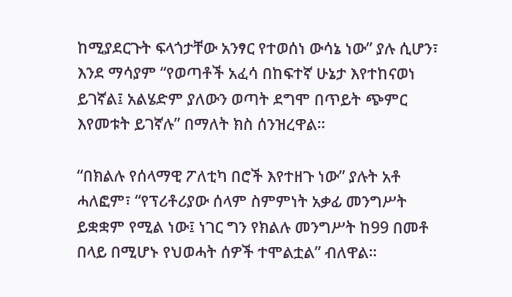ከሚያደርጉት ፍላጎታቸው አንፃር የተወሰነ ውሳኔ ነው” ያሉ ሲሆን፣ እንደ ማሳያም “የወጣቶች አፈሳ በከፍተኛ ሁኔታ እየተከናወነ ይገኛል፤ አልሄድም ያለውን ወጣት ደግሞ በጥይት ጭምር እየመቱት ይገኛሉ” በማለት ክስ ሰንዝረዋል።

“በክልሉ የሰላማዊ ፖለቲካ በሮች እየተዘጉ ነው” ያሉት አቶ ሓለፎም፣ “የፕሪቶሪያው ሰላም ስምምነት አቃፊ መንግሥት ይቋቋም የሚል ነው፤ ነገር ግን የክልሉ መንግሥት ከ99 በመቶ በላይ በሚሆኑ የህወሓት ሰዎች ተሞልቷል” ብለዋል።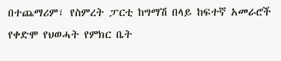በተጨማሪም፣ የስምረት ፓርቲ ከግማሽ በላይ ከፍተኛ አመራሮች የቀድሞ የህወሓት የምክር ቤት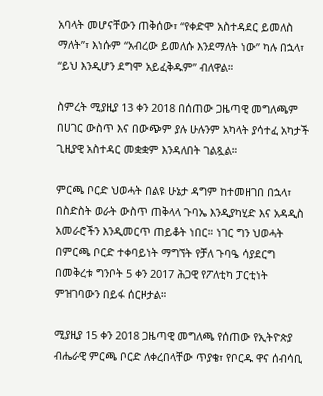አባላት መሆናቸውን ጠቅሰው፣ “የቀድሞ አስተዳደር ይመለስ ማለት”፣ እነሱም “አብረው ይመለሱ እንደማለት ነው” ካሉ በኋላ፣ “ይህ እንዲሆን ደግሞ አይፈቅዱም” ብለዋል።

ስምረት ሚያዚያ 13 ቀን 2018 በሰጠው ጋዜጣዊ መግለጫም በሀገር ውስጥ እና በውጭም ያሉ ሁሉንም አካላት ያሳተፈ አካታች ጊዚያዊ አስተዳር መቋቋም እንዳለበት ገልጿል።

ምርጫ ቦርድ ህወሓት በልዩ ሁኔታ ዳግም ከተመዘገበ በኋላ፣ በስድስት ወራት ውስጥ ጠቅላላ ጉባኤ እንዲያካሂድ እና አዳዲስ አመራሮችን እንዲመርጥ ጠይቆት ነበር። ነገር ግን ህወሓት በምርጫ ቦርድ ተቀባይነት ማግኘት የቻለ ጉባዔ ሳያደርግ በመቅረቱ ግንቦት 5 ቀን 2017 ሕጋዊ የፖለቲካ ፓርቲነት ምዝገባውን በይፋ ሰርዞታል።

ሚያዚያ 15 ቀን 2018 ጋዜጣዊ መግለጫ የሰጠው የኢትዮጵያ ብሔራዊ ምርጫ ቦርድ ለቀረበላቸው ጥያቄ፣ የቦርዱ ዋና ሰብሳቢ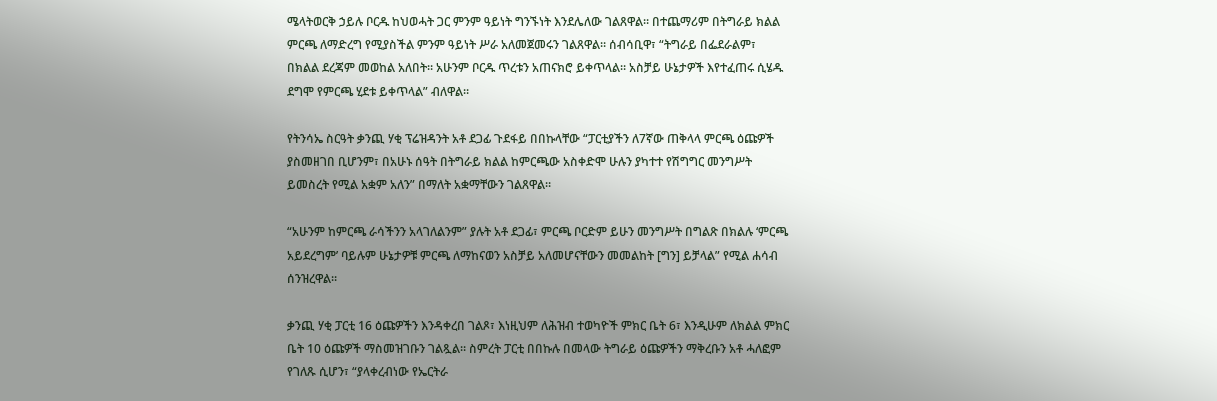ሜላትወርቅ ኃይሉ ቦርዱ ከህወሓት ጋር ምንም ዓይነት ግንኙነት እንደሌለው ገልጸዋል። በተጨማሪም በትግራይ ክልል ምርጫ ለማድረግ የሚያስችል ምንም ዓይነት ሥራ አለመጀመሩን ገልጸዋል። ሰብሳቢዋ፣ “ትግራይ በፌደራልም፣ በክልል ደረጃም መወከል አለበት። አሁንም ቦርዱ ጥረቱን አጠናክሮ ይቀጥላል። አስቻይ ሁኔታዎች እየተፈጠሩ ሲሄዱ ደግሞ የምርጫ ሂደቱ ይቀጥላል” ብለዋል።

የትንሳኤ ስርዓት ቃንጪ ሃቂ ፕሬዝዳንት አቶ ደጋፊ ጉደፋይ በበኩላቸው “ፓርቲያችን ለ7ኛው ጠቅላላ ምርጫ ዕጩዎች ያስመዘገበ ቢሆንም፣ በአሁኑ ሰዓት በትግራይ ክልል ከምርጫው አስቀድሞ ሁሉን ያካተተ የሽግግር መንግሥት ይመስረት የሚል አቋም አለን” በማለት አቋማቸውን ገልጸዋል።

“አሁንም ከምርጫ ራሳችንን አላገለልንም” ያሉት አቶ ደጋፊ፣ ምርጫ ቦርድም ይሁን መንግሥት በግልጽ በክልሉ ‘ምርጫ አይደረግም’ ባይሉም ሁኔታዎቹ ምርጫ ለማከናወን አስቻይ አለመሆናቸውን መመልከት [ግን] ይቻላል” የሚል ሐሳብ ሰንዝረዋል።

ቃንጪ ሃቂ ፓርቲ 16 ዕጩዎችን እንዳቀረበ ገልጾ፣ እነዚህም ለሕዝብ ተወካዮች ምክር ቤት 6፣ እንዲሁም ለክልል ምክር ቤት 10 ዕጩዎች ማስመዝገቡን ገልጿል። ስምረት ፓርቲ በበኩሉ በመላው ትግራይ ዕጩዎችን ማቅረቡን አቶ ሓለፎም የገለጹ ሲሆን፣ “ያላቀረብነው የኤርትራ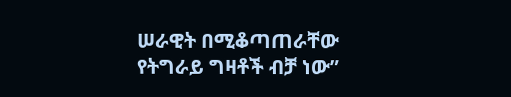ሠራዊት በሚቆጣጠራቸው የትግራይ ግዛቶች ብቻ ነው”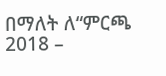በማለት ለ“ምርጫ 2018 –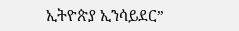ኢትዮጵያ ኢንሳይደር”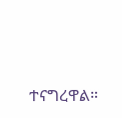ተናግረዋል።